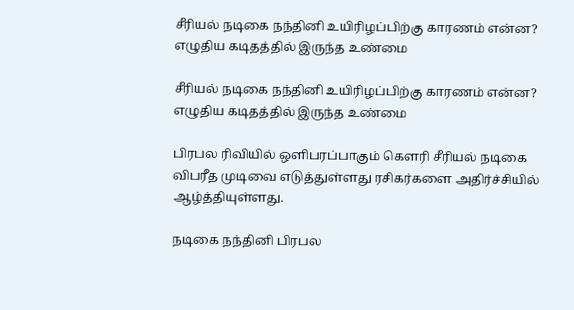சீரியல் நடிகை நந்தினி உயிரிழப்பிற்கு காரணம் என்ன? எழுதிய கடிதத்தில் இருந்த உண்மை

சீரியல் நடிகை நந்தினி உயிரிழப்பிற்கு காரணம் என்ன? எழுதிய கடிதத்தில் இருந்த உண்மை

பிரபல ரிவியில் ஒளிபரப்பாகும் கௌரி சீரியல் நடிகை விபரீத முடிவை எடுத்துள்ளது ரசிகர்களை அதிர்ச்சியில் ஆழ்த்தியுள்ளது.

நடிகை நந்தினி பிரபல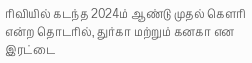ரிவியில் கடந்த 2024ம் ஆண்டு முதல் கௌரி என்ற தொடரில், துர்கா மற்றும் கனகா என இரட்டை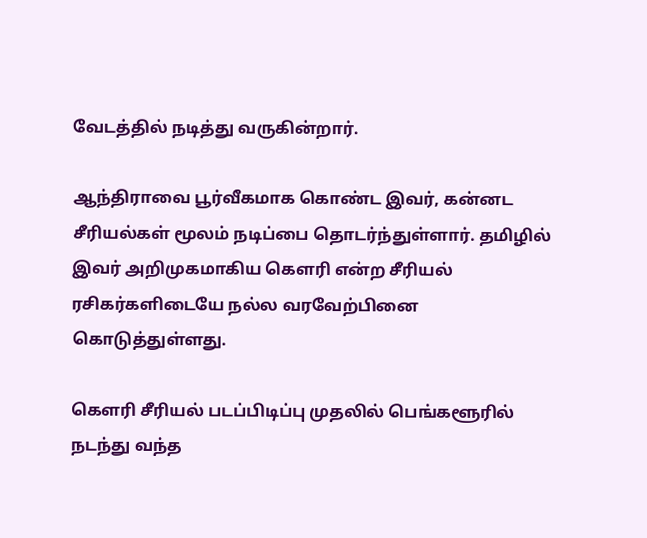வேடத்தில் நடித்து வருகின்றார்.

ஆந்திராவை பூர்வீகமாக கொண்ட இவர், கன்னட சீரியல்கள் மூலம் நடிப்பை தொடர்ந்துள்ளார். தமிழில் இவர் அறிமுகமாகிய கௌரி என்ற சீரியல் ரசிகர்களிடையே நல்ல வரவேற்பினை கொடுத்துள்ளது.

கௌரி சீரியல் படப்பிடிப்பு முதலில் பெங்களூரில் நடந்து வந்த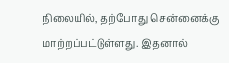நிலையில், தற்போது சென்னைக்கு மாற்றப்பட்டுள்ளது. இதனால்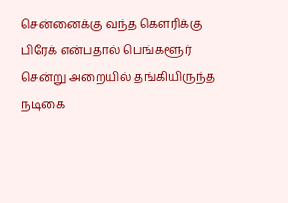சென்னைக்கு வந்த கௌரிக்கு பிரேக் என்பதால் பெங்களூர் சென்று அறையில் தங்கியிருந்த நடிகை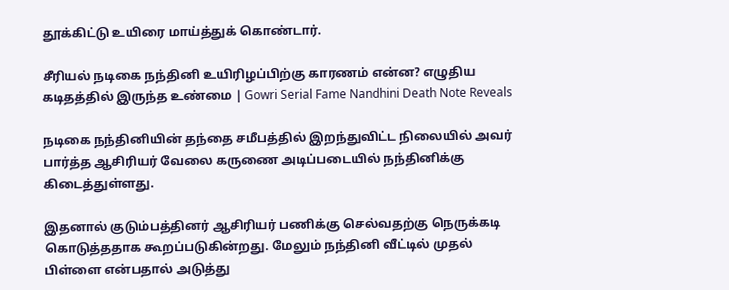தூக்கிட்டு உயிரை மாய்த்துக் கொண்டார்.

சீரியல் நடிகை நந்தினி உயிரிழப்பிற்கு காரணம் என்ன? எழுதிய கடிதத்தில் இருந்த உண்மை | Gowri Serial Fame Nandhini Death Note Reveals

நடிகை நந்தினியின் தந்தை சமீபத்தில் இறந்துவிட்ட நிலையில் அவர் பார்த்த ஆசிரியர் வேலை கருணை அடிப்படையில் நந்தினிக்கு கிடைத்துள்ளது.

இதனால் குடும்பத்தினர் ஆசிரியர் பணிக்கு செல்வதற்கு நெருக்கடி கொடுத்ததாக கூறப்படுகின்றது. மேலும் நந்தினி வீட்டில் முதல் பிள்ளை என்பதால் அடுத்து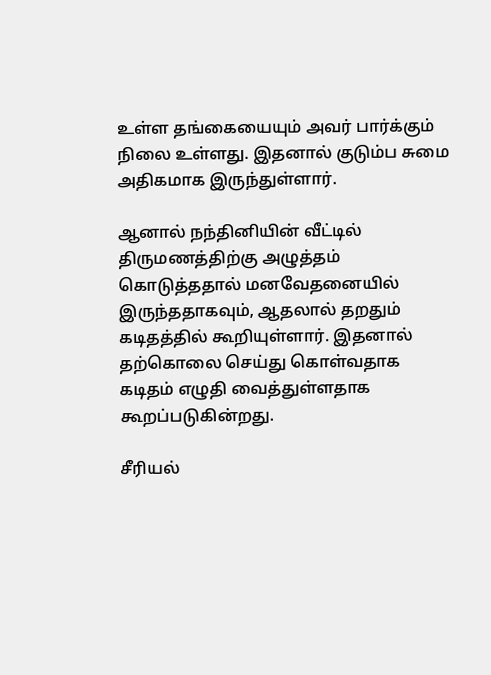உள்ள தங்கையையும் அவர் பார்க்கும் நிலை உள்ளது. இதனால் குடும்ப சுமை அதிகமாக இருந்துள்ளார்.

ஆனால் நந்தினியின் வீட்டில் திருமணத்திற்கு அழுத்தம் கொடுத்ததால் மனவேதனையில் இருந்ததாகவும், ஆதலால் தறதும் கடிதத்தில் கூறியுள்ளார். இதனால் தற்கொலை செய்து கொள்வதாக கடிதம் எழுதி வைத்துள்ளதாக கூறப்படுகின்றது.

சீரியல்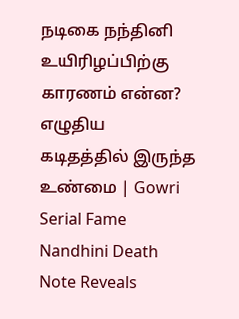நடிகை நந்தினி உயிரிழப்பிற்கு காரணம் என்ன? எழுதிய கடிதத்தில் இருந்த உண்மை | Gowri Serial Fame Nandhini Death Note Reveals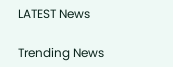LATEST News

Trending News